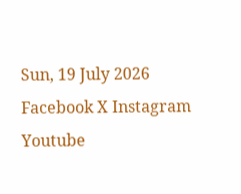Sun, 19 July 2026
Facebook X Instagram Youtube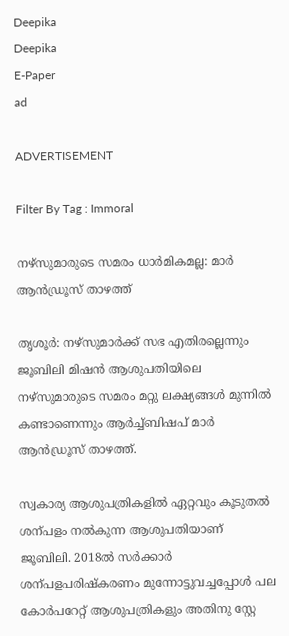Deepika
Deepika
E-Paper
ad

ADVERTISEMENT

Filter By Tag : Immoral

നഴ്സുമാരുടെ സമരം ധാർമികമല്ല: മാർ ആൻഡ്രൂസ് താഴത്ത്

തൃശൂർ: നഴ്സുമാർക്ക് സഭ എതിരല്ലെന്നും ജൂബിലി മിഷൻ ആശുപതിയിലെ നഴ്സുമാരുടെ സമരം മറ്റു ലക്ഷ്യങ്ങൾ മുന്നിൽ കണ്ടാണെന്നും ആർച്ച്ബിഷപ് മാർ ആൻഡ്രൂസ് താഴത്ത്.

സ്വകാര്യ ആശുപത്രികളിൽ ഏറ്റവും കൂടുതൽ ശന്പളം നൽകുന്ന ആശുപതിയാണ് ജൂബിലി. 2018ൽ സർക്കാർ ശന്പളപരിഷ്കരണം മുന്നോട്ടുവച്ചപ്പോൾ പല കോർപറേറ്റ് ആശുപത്രികളും അതിനു സ്റ്റേ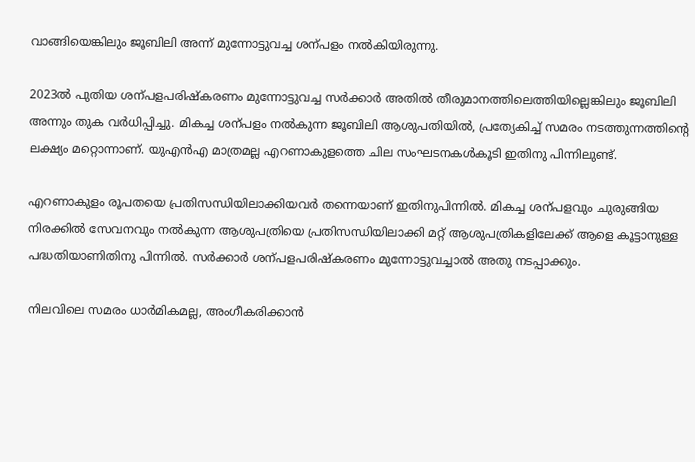വാങ്ങിയെങ്കിലും ജൂബിലി അന്ന് മുന്നോട്ടുവച്ച ശന്പളം നൽകിയിരുന്നു.

2023ൽ പുതിയ ശന്പളപരിഷ്കരണം മുന്നോട്ടുവച്ച സർക്കാർ അതിൽ തീരുമാനത്തിലെത്തിയില്ലെങ്കിലും ജൂബിലി അന്നും തുക വർധിപ്പിച്ചു. മികച്ച ശന്പളം നൽകുന്ന ജൂബിലി ആശുപതിയിൽ, പ്രത്യേകിച്ച് സമരം നടത്തുന്നത്തിന്‍റെ ലക്ഷ്യം മറ്റൊന്നാണ്. യുഎൻഎ മാത്രമല്ല എറണാകുളത്തെ ചില സംഘടനകൾകൂടി ഇതിനു പിന്നിലുണ്ട്.

എറണാകുളം രൂപതയെ പ്രതിസന്ധിയിലാക്കിയവർ തന്നെയാണ് ഇതിനുപിന്നിൽ. മികച്ച ശന്പളവും ചുരുങ്ങിയ നിരക്കിൽ സേവനവും നൽകുന്ന ആശുപത്രിയെ പ്രതിസന്ധിയിലാക്കി മറ്റ് ആശുപത്രികളിലേക്ക് ആളെ കൂട്ടാനുള്ള പദ്ധതിയാണിതിനു പിന്നിൽ. സർക്കാർ ശന്പളപരിഷ്കരണം മുന്നോട്ടുവച്ചാൽ അതു നടപ്പാക്കും.

നിലവിലെ സമരം ധാർമികമല്ല, അംഗീകരിക്കാൻ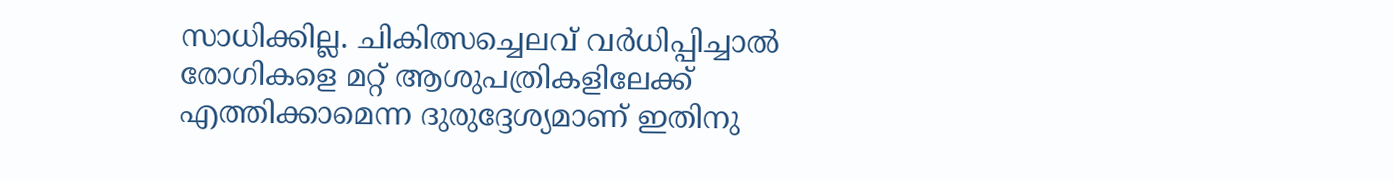സാധിക്കില്ല. ചികിത്സച്ചെലവ് വർധിപ്പിച്ചാൽ രോഗികളെ മറ്റ് ആശുപത്രികളിലേക്ക് എത്തിക്കാമെന്ന ദുരുദ്ദേശ‍്യമാണ് ഇതിനു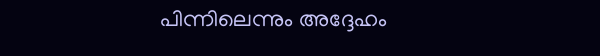പിന്നിലെന്നും അദ്ദേഹം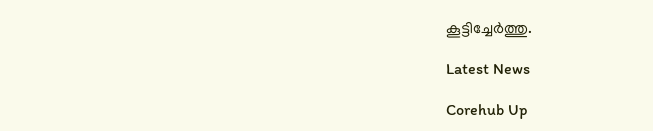കൂട്ടിച്ചേർത്തു.

Latest News

Corehub Up